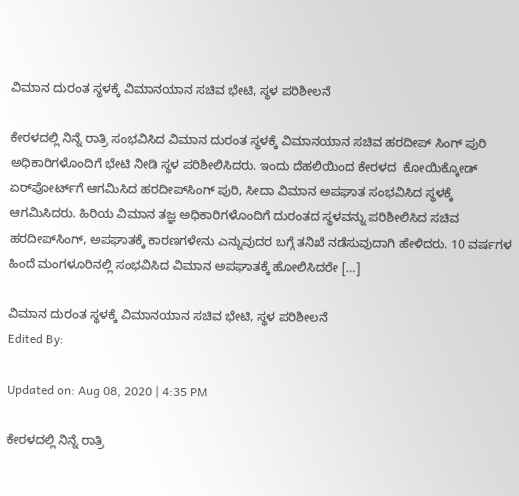ವಿಮಾನ ದುರಂತ ಸ್ಥಳಕ್ಕೆ ವಿಮಾನಯಾನ ಸಚಿವ ಭೇಟಿ, ಸ್ಥಳ ಪರಿಶೀಲನೆ

ಕೇರಳದಲ್ಲಿ ನಿನ್ನೆ ರಾತ್ರಿ ಸಂಭವಿಸಿದ ವಿಮಾನ ದುರಂತ ಸ್ಥಳಕ್ಕೆ ವಿಮಾನಯಾನ ಸಚಿವ ಹರದೀಪ್‌ ಸಿಂಗ್‌ ಪುರಿ ಅಧಿಕಾರಿಗಳೊಂದಿಗೆ ಭೇಟಿ ನೀಡಿ ಸ್ಥಳ ಪರಿಶೀಲಿಸಿದರು. ಇಂದು ದೆಹಲಿಯಿಂದ ಕೇರಳದ  ಕೋಯಿಕ್ಕೋಡ್‌ ಏರ್‌ಪೋರ್ಟ್‌ಗೆ ಆಗಮಿಸಿದ ಹರದೀಪ್‌ಸಿಂಗ್‌ ಪುರಿ, ಸೀದಾ ವಿಮಾನ ಅಪಘಾತ ಸಂಭವಿಸಿದ ಸ್ಥಳಕ್ಕೆ ಆಗಮಿಸಿದರು. ಹಿರಿಯ ವಿಮಾನ ತಜ್ಞ ಅಧಿಕಾರಿಗಳೊಂದಿಗೆ ದುರಂತದ ಸ್ಥಳವನ್ನು ಪರಿಶೀಲಿಸಿದ ಸಚಿವ ಹರದೀಪ್‌ಸಿಂಗ್, ಅಪಘಾತಕ್ಕೆ ಕಾರಣಗಳೇನು ಎನ್ನುವುದರ ಬಗ್ಗೆ ತನಿಖೆ ನಡೆಸುವುದಾಗಿ ಹೇಳಿದರು. 10 ವರ್ಷಗಳ ಹಿಂದೆ ಮಂಗಳೂರಿನಲ್ಲಿ ಸಂಭವಿಸಿದ ವಿಮಾನ ಅಪಘಾತಕ್ಕೆ ಹೋಲಿಸಿದರೇ […]

ವಿಮಾನ ದುರಂತ ಸ್ಥಳಕ್ಕೆ ವಿಮಾನಯಾನ ಸಚಿವ ಭೇಟಿ, ಸ್ಥಳ ಪರಿಶೀಲನೆ
Edited By:

Updated on: Aug 08, 2020 | 4:35 PM

ಕೇರಳದಲ್ಲಿ ನಿನ್ನೆ ರಾತ್ರಿ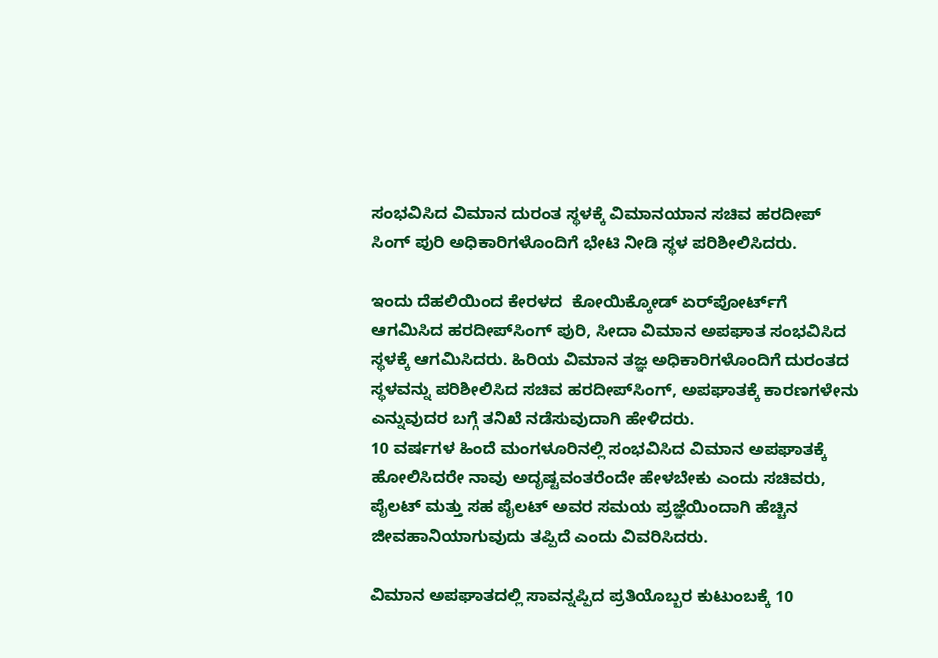ಸಂಭವಿಸಿದ ವಿಮಾನ ದುರಂತ ಸ್ಥಳಕ್ಕೆ ವಿಮಾನಯಾನ ಸಚಿವ ಹರದೀಪ್‌ ಸಿಂಗ್‌ ಪುರಿ ಅಧಿಕಾರಿಗಳೊಂದಿಗೆ ಭೇಟಿ ನೀಡಿ ಸ್ಥಳ ಪರಿಶೀಲಿಸಿದರು.

ಇಂದು ದೆಹಲಿಯಿಂದ ಕೇರಳದ  ಕೋಯಿಕ್ಕೋಡ್‌ ಏರ್‌ಪೋರ್ಟ್‌ಗೆ ಆಗಮಿಸಿದ ಹರದೀಪ್‌ಸಿಂಗ್‌ ಪುರಿ, ಸೀದಾ ವಿಮಾನ ಅಪಘಾತ ಸಂಭವಿಸಿದ ಸ್ಥಳಕ್ಕೆ ಆಗಮಿಸಿದರು. ಹಿರಿಯ ವಿಮಾನ ತಜ್ಞ ಅಧಿಕಾರಿಗಳೊಂದಿಗೆ ದುರಂತದ ಸ್ಥಳವನ್ನು ಪರಿಶೀಲಿಸಿದ ಸಚಿವ ಹರದೀಪ್‌ಸಿಂಗ್, ಅಪಘಾತಕ್ಕೆ ಕಾರಣಗಳೇನು ಎನ್ನುವುದರ ಬಗ್ಗೆ ತನಿಖೆ ನಡೆಸುವುದಾಗಿ ಹೇಳಿದರು.
10 ವರ್ಷಗಳ ಹಿಂದೆ ಮಂಗಳೂರಿನಲ್ಲಿ ಸಂಭವಿಸಿದ ವಿಮಾನ ಅಪಘಾತಕ್ಕೆ ಹೋಲಿಸಿದರೇ ನಾವು ಅದೃಷ್ಟವಂತರೆಂದೇ ಹೇಳಬೇಕು ಎಂದು ಸಚಿವರು, ಪೈಲಟ್‌ ಮತ್ತು ಸಹ ಪೈಲಟ್‌ ಅವರ ಸಮಯ ಪ್ರಜ್ಞೆಯಿಂದಾಗಿ ಹೆಚ್ಚಿನ ಜೀವಹಾನಿಯಾಗುವುದು ತಪ್ಪಿದೆ ಎಂದು ವಿವರಿಸಿದರು.

ವಿಮಾನ ಅಪಘಾತದಲ್ಲಿ ಸಾವನ್ನಪ್ಪಿದ ಪ್ರತಿಯೊಬ್ಬರ ಕುಟುಂಬಕ್ಕೆ 10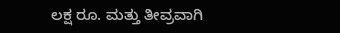ಲಕ್ಷ ರೂ. ಮತ್ತು ತೀವ್ರವಾಗಿ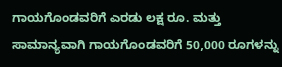ಗಾಯಗೊಂಡವರಿಗೆ ಎರಡು ಲಕ್ಷ ರೂ. ಮತ್ತು ಸಾಮಾನ್ಯವಾಗಿ ಗಾಯಗೊಂಡವರಿಗೆ 50,000 ರೂಗಳನ್ನು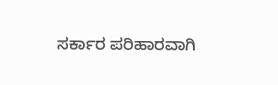ಸರ್ಕಾರ ಪರಿಹಾರವಾಗಿ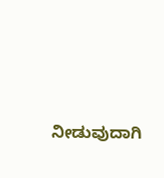ನೀಡುವುದಾಗಿ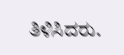ತಿಳಿಸಿದರು.